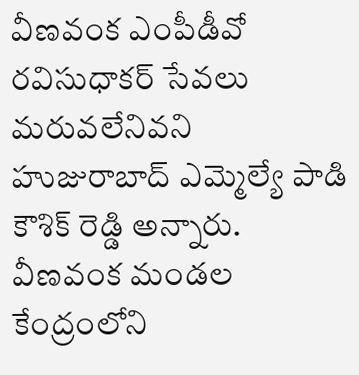వీణవంక ఎంపీడీవో రవిసుధాకర్ సేవలు మరువలేనివని హుజురాబాద్ ఎమ్మెల్యే పాడి కౌశిక్ రెడ్డి అన్నారు. వీణవంక మండల కేంద్రంలోని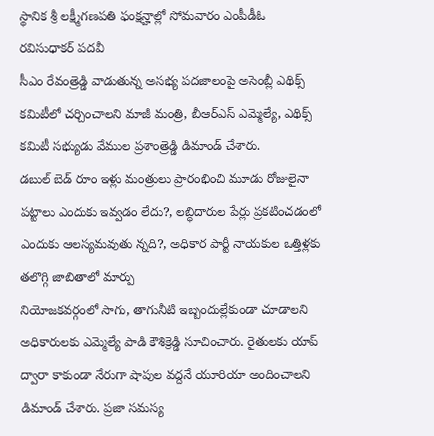స్థానిక శ్రీ లక్ష్మీగణపతి ఫంక్షన్హాల్లో సోమవారం ఎంపీడీఓ రవిసుధాకర్ పదవీ
సీఎం రేవంత్రెడ్డి వాడుతున్న అసభ్య పదజాలంపై అసెంబ్లీ ఎథిక్స్ కమిటీలో చర్చించాలని మాజీ మంత్రి, బీఆర్ఎస్ ఎమ్మెల్యే, ఎథిక్స్ కమిటీ సభ్యుడు వేముల ప్రశాంత్రెడ్డి డిమాండ్ చేశారు.
డబుల్ బెడ్ రూం ఇళ్లు మంత్రులు ప్రారంభించి మూడు రోజులైనా పట్టాలు ఎందుకు ఇవ్వడం లేదు?, లబ్ధిదారుల పేర్లు ప్రకటించడంలో ఎందుకు ఆలస్యమవుతు న్నది?, అధికార పార్టీ నాయకుల ఒత్తిళ్లకు తలొగ్గి జాబితాలో మార్పు
నియోజకవర్గంలో సాగు, తాగునీటి ఇబ్బందుల్లేకుండా చూడాలని అధికారులకు ఎమ్మెల్యే పాడి కౌశిక్రెడ్డి సూచించారు. రైతులకు యాప్ ద్వారా కాకుండా నేరుగా షాపుల వద్దనే యూరియా అందించాలని డిమాండ్ చేశారు. ప్రజా సమస్య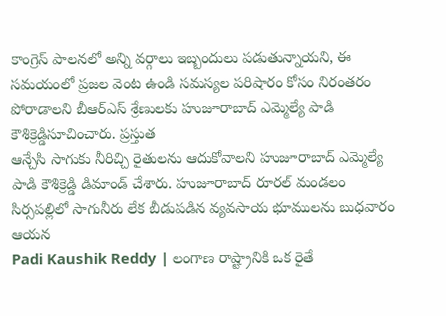కాంగ్రెస్ పాలనలో అన్ని వర్గాలు ఇబ్బందులు పడుతున్నాయని, ఈ సమయంలో ప్రజల వెంట ఉండి సమస్యల పరిషారం కోసం నిరంతరం పోరాడాలని బీఆర్ఎస్ శ్రేణులకు హుజూరాబాద్ ఎమ్మెల్యే పాడి కౌశిక్రెడ్డిసూచించారు. ప్రస్తుత
ఆన్చేసి సాగుకు నీరిచ్చి రైతులను ఆదుకోవాలని హుజూరాబాద్ ఎమ్మెల్యే పాడి కౌశిక్రెడ్డి డిమాండ్ చేశారు. హుజూరాబాద్ రూరల్ మండలం సిర్సపల్లిలో సాగునీరు లేక బీడుపడిన వ్యవసాయ భూములను బుధవారం ఆయన
Padi Kaushik Reddy | లంగాణ రాష్ట్రానికి ఒక రైతే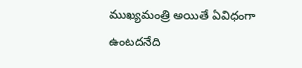ముఖ్యమంత్రి అయితే ఏవిధంగా ఉంటదనేది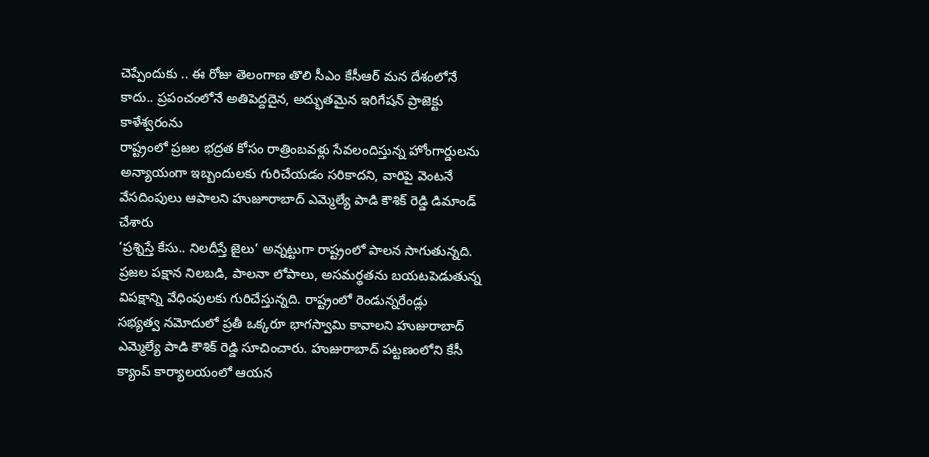చెప్పేందుకు .. ఈ రోజు తెలంగాణ తొలి సీఎం కేసీఆర్ మన దేశంలోనే కాదు.. ప్రపంచంలోనే అతిపెద్దదైన, అద్భుతమైన ఇరిగేషన్ ప్రాజెక్టు కాళేశ్వరంను
రాష్ట్రంలో ప్రజల భద్రత కోసం రాత్రింబవళ్లు సేవలందిస్తున్న హోంగార్డులను అన్యాయంగా ఇబ్బందులకు గురిచేయడం సరికాదని, వారిపై వెంటనే వేసదింపులు ఆపాలని హుజూరాబాద్ ఎమ్మెల్యే పాడి కౌశిక్ రెడ్డి డిమాండ్ చేశారు
‘ప్రశ్నిస్తే కేసు.. నిలదీస్తే జైలు’ అన్నట్టుగా రాష్ట్రంలో పాలన సాగుతున్నది. ప్రజల పక్షాన నిలబడి, పాలనా లోపాలు, అసమర్థతను బయటపెడుతున్న విపక్షాన్ని వేధింపులకు గురిచేస్తున్నది. రాష్ట్రంలో రెండున్నరేండ్లు
సభ్యత్వ నమోదులో ప్రతీ ఒక్కరూ భాగస్వామి కావాలని హుజురాబాద్ ఎమ్మెల్యే పాడి కౌశిక్ రెడ్డి సూచించారు. హుజురాబాద్ పట్టణంలోని కేసీ క్యాంప్ కార్యాలయంలో ఆయన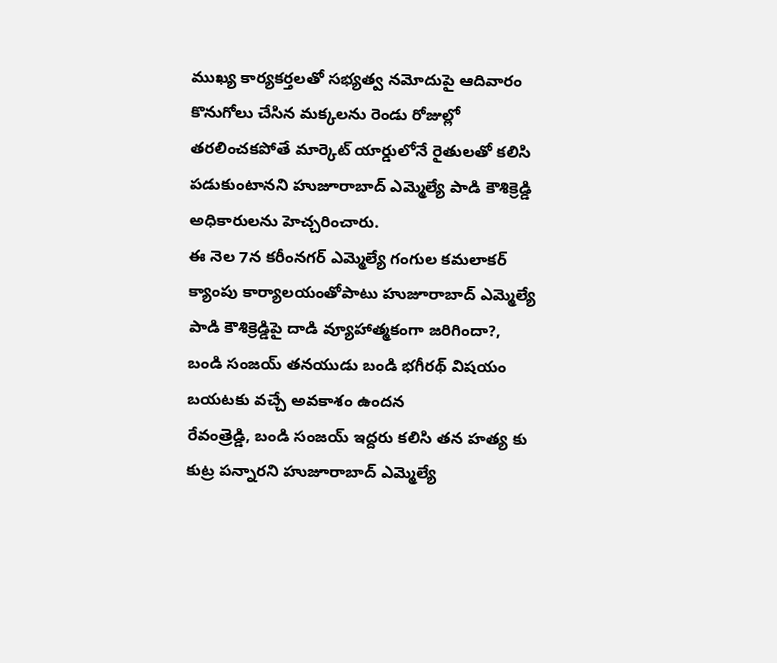ముఖ్య కార్యకర్తలతో సభ్యత్వ నమోదుపై ఆదివారం
కొనుగోలు చేసిన మక్కలను రెండు రోజుల్లో తరలించకపోతే మార్కెట్ యార్డులోనే రైతులతో కలిసి పడుకుంటానని హుజూరాబాద్ ఎమ్మెల్యే పాడి కౌశిక్రెడ్డి అధికారులను హెచ్చరించారు.
ఈ నెల 7న కరీంనగర్ ఎమ్మెల్యే గంగుల కమలాకర్ క్యాంపు కార్యాలయంతోపాటు హుజూరాబాద్ ఎమ్మెల్యే పాడి కౌశిక్రెడ్డిపై దాడి వ్యూహాత్మకంగా జరిగిందా?, బండి సంజయ్ తనయుడు బండి భగీరథ్ విషయం బయటకు వచ్చే అవకాశం ఉందన
రేవంత్రెడ్డి, బండి సంజయ్ ఇద్దరు కలిసి తన హత్య కు కుట్ర పన్నారని హుజూరాబాద్ ఎమ్మెల్యే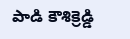పాడి కౌశిక్రెడ్డి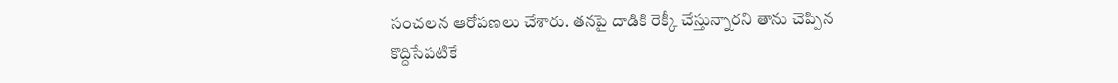సంచలన ఆరోపణలు చేశారు. తనపై దాడికి రెక్కీ చేస్తున్నారని తాను చెప్పిన కొద్దిసేపటికే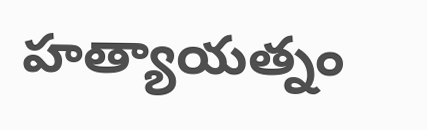హత్యాయత్నం